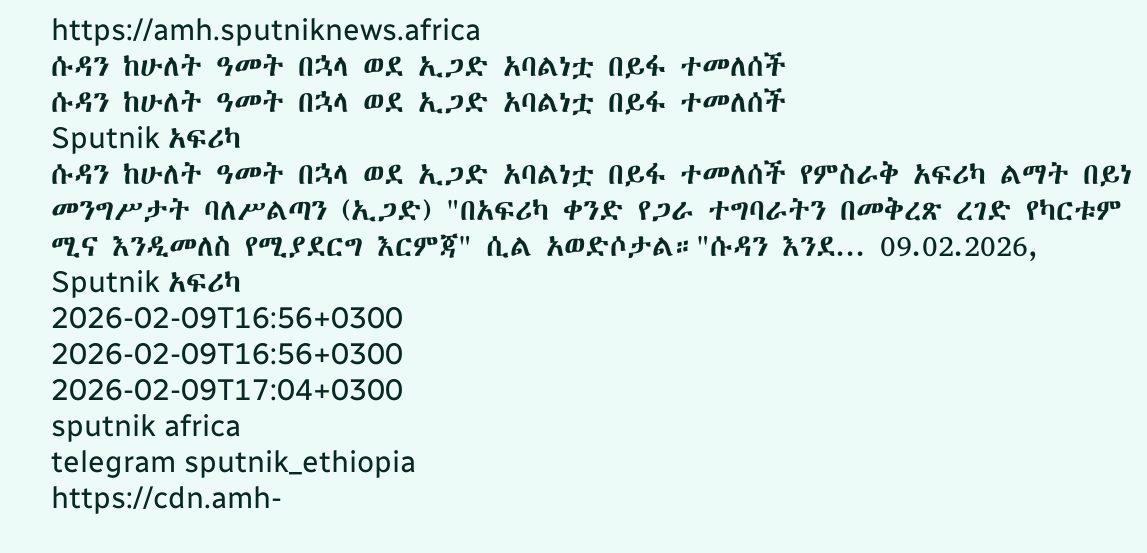https://amh.sputniknews.africa
ሱዳን ከሁለት ዓመት በኋላ ወደ ኢጋድ አባልነቷ በይፋ ተመለሰች
ሱዳን ከሁለት ዓመት በኋላ ወደ ኢጋድ አባልነቷ በይፋ ተመለሰች
Sputnik አፍሪካ
ሱዳን ከሁለት ዓመት በኋላ ወደ ኢጋድ አባልነቷ በይፋ ተመለሰች የምስራቅ አፍሪካ ልማት በይነ መንግሥታት ባለሥልጣን (ኢጋድ) "በአፍሪካ ቀንድ የጋራ ተግባራትን በመቅረጽ ረገድ የካርቱም ሚና እንዲመለስ የሚያደርግ እርምጃ" ሲል አወድሶታል።"ሱዳን እንደ... 09.02.2026, Sputnik አፍሪካ
2026-02-09T16:56+0300
2026-02-09T16:56+0300
2026-02-09T17:04+0300
sputnik africa
telegram sputnik_ethiopia
https://cdn.amh-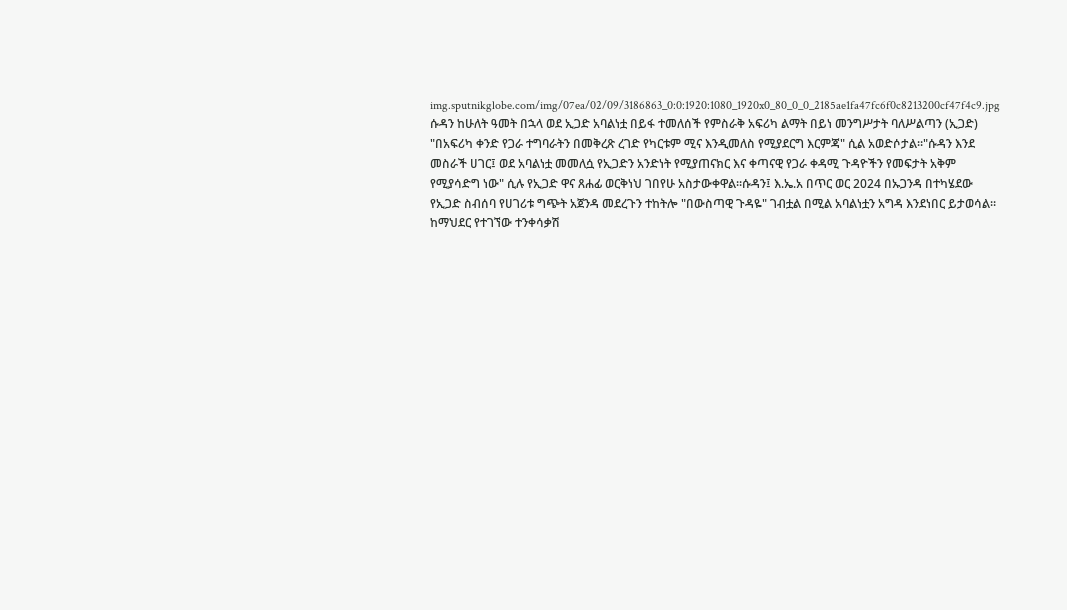img.sputnikglobe.com/img/07ea/02/09/3186863_0:0:1920:1080_1920x0_80_0_0_2185ae1fa47fc6f0c8213200cf47f4c9.jpg
ሱዳን ከሁለት ዓመት በኋላ ወደ ኢጋድ አባልነቷ በይፋ ተመለሰች የምስራቅ አፍሪካ ልማት በይነ መንግሥታት ባለሥልጣን (ኢጋድ) "በአፍሪካ ቀንድ የጋራ ተግባራትን በመቅረጽ ረገድ የካርቱም ሚና እንዲመለስ የሚያደርግ እርምጃ" ሲል አወድሶታል።"ሱዳን እንደ መስራች ሀገር፤ ወደ አባልነቷ መመለሷ የኢጋድን አንድነት የሚያጠናክር እና ቀጣናዊ የጋራ ቀዳሚ ጉዳዮችን የመፍታት አቅም የሚያሳድግ ነው" ሲሉ የኢጋድ ዋና ጸሐፊ ወርቅነህ ገበየሁ አስታውቀዋል።ሱዳን፤ እ.ኤ.አ በጥር ወር 2024 በኡጋንዳ በተካሄደው የኢጋድ ስብሰባ የሀገሪቱ ግጭት አጀንዳ መደረጉን ተከትሎ "በውስጣዊ ጉዳዬ" ገብቷል በሚል አባልነቷን አግዳ እንደነበር ይታወሳል። ከማህደር የተገኘው ተንቀሳቃሽ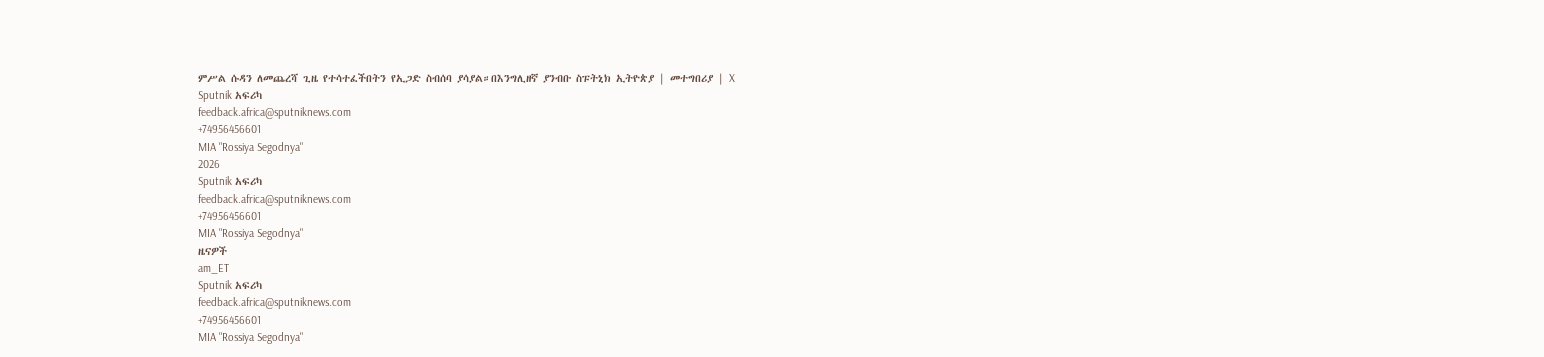ምሥል ሱዳን ለመጨረሻ ጊዜ የተሳተፈችበትን የኢጋድ ስብሰባ ያሳያል።በእንግሊዘኛ ያንብቡ ስፑትኒክ ኢትዮጵያ | መተግበሪያ | X
Sputnik አፍሪካ
feedback.africa@sputniknews.com
+74956456601
MIA "Rossiya Segodnya"
2026
Sputnik አፍሪካ
feedback.africa@sputniknews.com
+74956456601
MIA "Rossiya Segodnya"
ዜናዎች
am_ET
Sputnik አፍሪካ
feedback.africa@sputniknews.com
+74956456601
MIA "Rossiya Segodnya"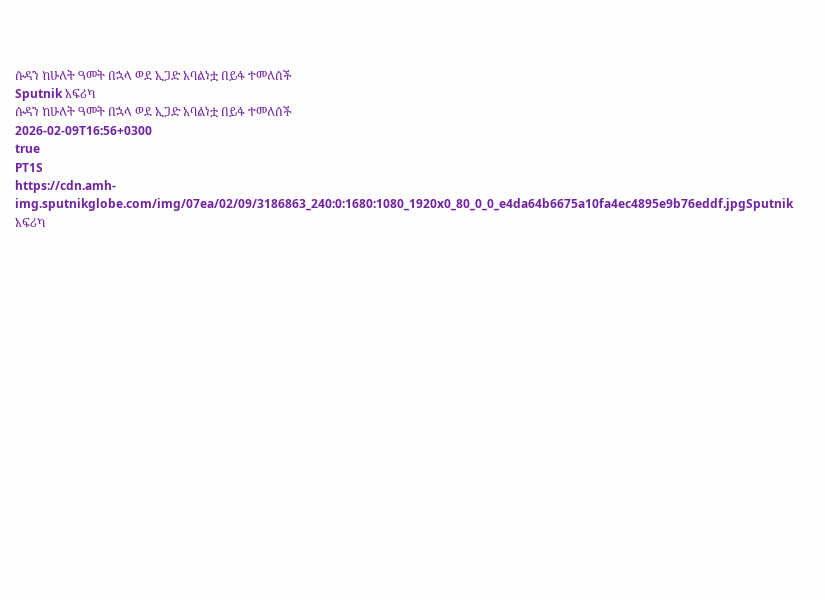ሱዳን ከሁለት ዓመት በኋላ ወደ ኢጋድ አባልነቷ በይፋ ተመለሰች
Sputnik አፍሪካ
ሱዳን ከሁለት ዓመት በኋላ ወደ ኢጋድ አባልነቷ በይፋ ተመለሰች
2026-02-09T16:56+0300
true
PT1S
https://cdn.amh-img.sputnikglobe.com/img/07ea/02/09/3186863_240:0:1680:1080_1920x0_80_0_0_e4da64b6675a10fa4ec4895e9b76eddf.jpgSputnik አፍሪካ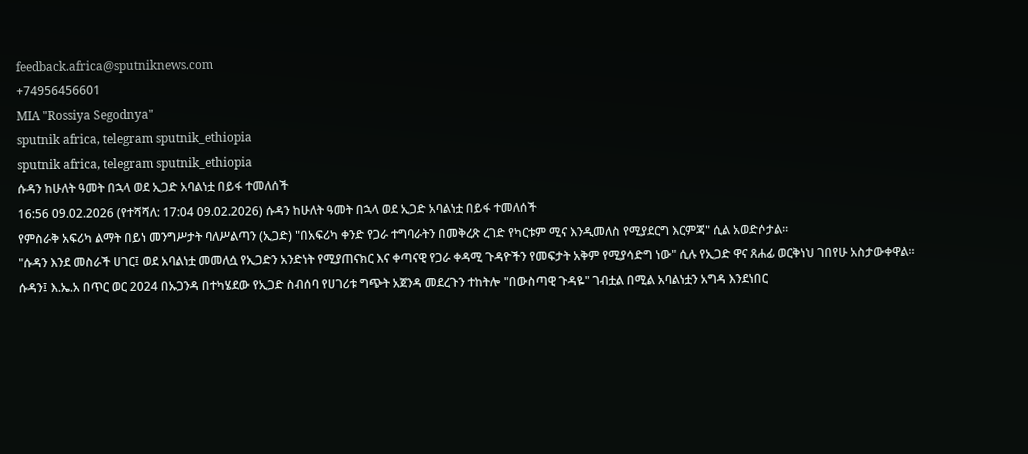feedback.africa@sputniknews.com
+74956456601
MIA "Rossiya Segodnya"
sputnik africa, telegram sputnik_ethiopia
sputnik africa, telegram sputnik_ethiopia
ሱዳን ከሁለት ዓመት በኋላ ወደ ኢጋድ አባልነቷ በይፋ ተመለሰች
16:56 09.02.2026 (የተሻሻለ: 17:04 09.02.2026) ሱዳን ከሁለት ዓመት በኋላ ወደ ኢጋድ አባልነቷ በይፋ ተመለሰች
የምስራቅ አፍሪካ ልማት በይነ መንግሥታት ባለሥልጣን (ኢጋድ) "በአፍሪካ ቀንድ የጋራ ተግባራትን በመቅረጽ ረገድ የካርቱም ሚና እንዲመለስ የሚያደርግ እርምጃ" ሲል አወድሶታል።
"ሱዳን እንደ መስራች ሀገር፤ ወደ አባልነቷ መመለሷ የኢጋድን አንድነት የሚያጠናክር እና ቀጣናዊ የጋራ ቀዳሚ ጉዳዮችን የመፍታት አቅም የሚያሳድግ ነው" ሲሉ የኢጋድ ዋና ጸሐፊ ወርቅነህ ገበየሁ አስታውቀዋል።
ሱዳን፤ እ.ኤ.አ በጥር ወር 2024 በኡጋንዳ በተካሄደው የኢጋድ ስብሰባ የሀገሪቱ ግጭት አጀንዳ መደረጉን ተከትሎ "በውስጣዊ ጉዳዬ" ገብቷል በሚል አባልነቷን አግዳ እንደነበር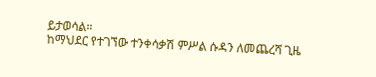ይታወሳል።
ከማህደር የተገኘው ተንቀሳቃሽ ምሥል ሱዳን ለመጨረሻ ጊዜ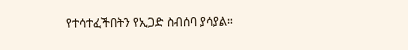የተሳተፈችበትን የኢጋድ ስብሰባ ያሳያል።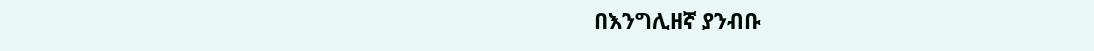በእንግሊዘኛ ያንብቡ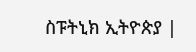ስፑትኒክ ኢትዮጵያ |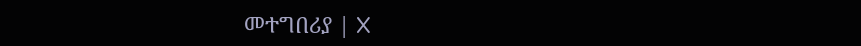መተግበሪያ | X